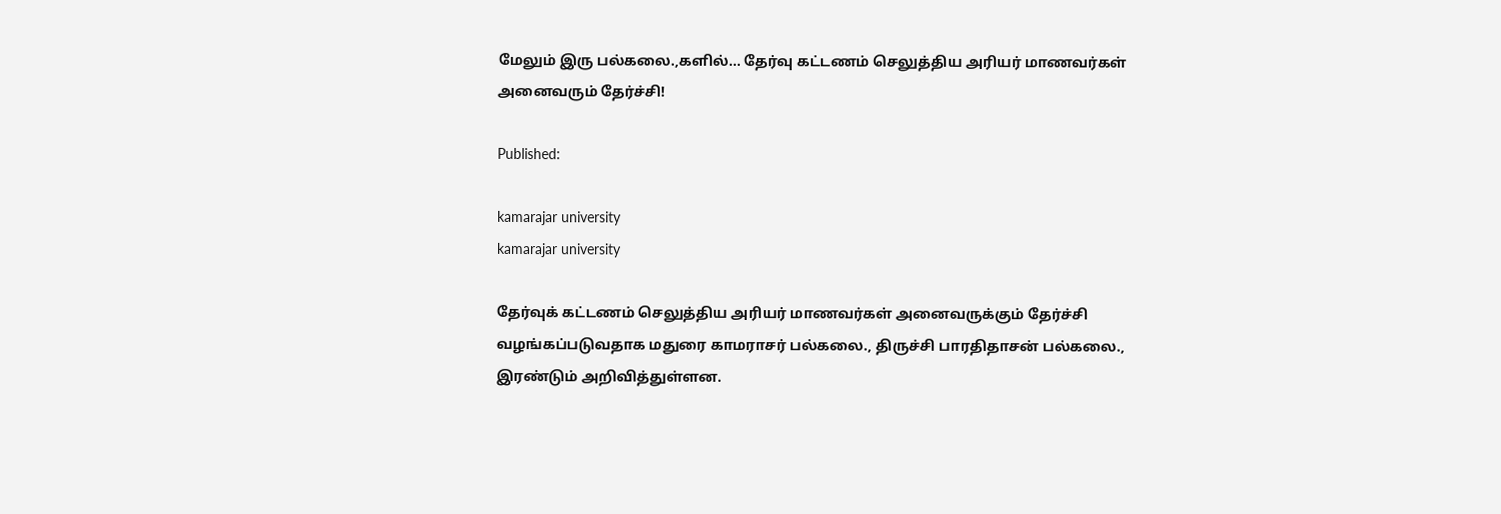மேலும் இரு பல்கலை.,களில்… தேர்வு கட்டணம் செலுத்திய அரியர் மாணவர்கள் அனைவரும் தேர்ச்சி!

Published:

kamarajar university
kamarajar university

தேர்வுக் கட்டணம் செலுத்திய அரியர் மாணவர்கள் அனைவருக்கும் தேர்ச்சி வழங்கப்படுவதாக மதுரை காமராசர் பல்கலை., திருச்சி பாரதிதாசன் பல்கலை., இரண்டும் அறிவித்துள்ளன.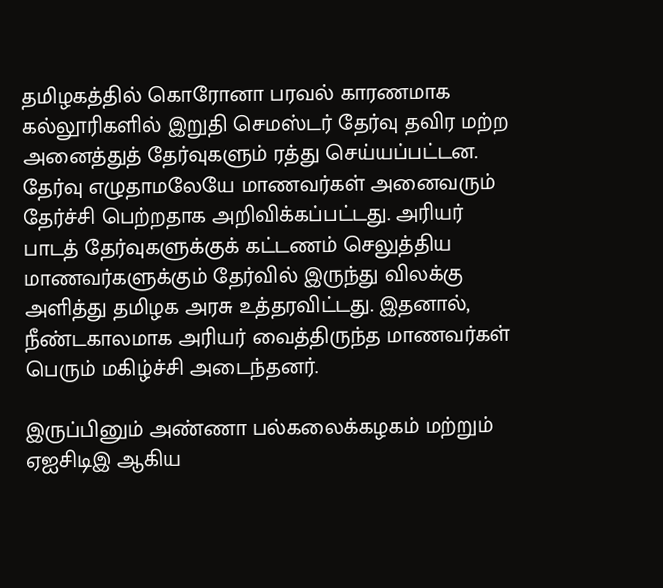தமிழகத்தில் கொரோனா பரவல் காரணமாக கல்லூரிகளில் இறுதி செமஸ்டர் தேர்வு தவிர மற்ற அனைத்துத் தேர்வுகளும் ரத்து செய்யப்பட்டன. தேர்வு எழுதாமலேயே மாணவர்கள் அனைவரும் தேர்ச்சி பெற்றதாக அறிவிக்கப்பட்டது. அரியர் பாடத் தேர்வுகளுக்குக் கட்டணம் செலுத்திய மாணவர்களுக்கும் தேர்வில் இருந்து விலக்கு அளித்து தமிழக அரசு உத்தரவிட்டது. இதனால், நீண்டகாலமாக அரியர் வைத்திருந்த மாணவர்கள் பெரும் மகிழ்ச்சி அடைந்தனர்.

இருப்பினும் அண்ணா பல்கலைக்கழகம் மற்றும் ஏஐசிடிஇ ஆகிய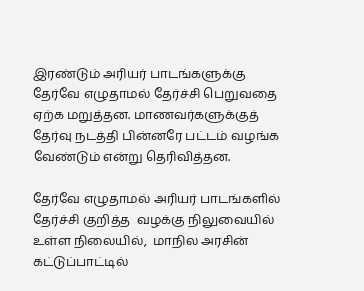இரண்டும் அரியர் பாடங்களுக்கு  தேர்வே எழுதாமல் தேர்ச்சி பெறுவதை ஏற்க மறுத்தன. மாணவர்களுக்குத் தேர்வு நடத்தி பின்னரே பட்டம் வழங்க வேண்டும் என்று தெரிவித்தன.

தேர்வே எழுதாமல் அரியர் பாடங்களில் தேர்ச்சி குறித்த  வழக்கு நிலுவையில் உள்ள நிலையில்,  மாநில அரசின் கட்டுப்பாட்டில்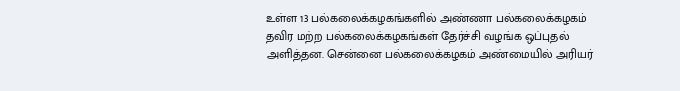உள்ள 13 பல்கலைக்கழகங்களில் அண்ணா பல்கலைக்கழகம் தவிர மற்ற பல்கலைக்கழகங்கள் தேர்ச்சி வழங்க ஒப்புதல் அளித்தன. சென்னை பல்கலைக்கழகம் அண்மையில் அரியர்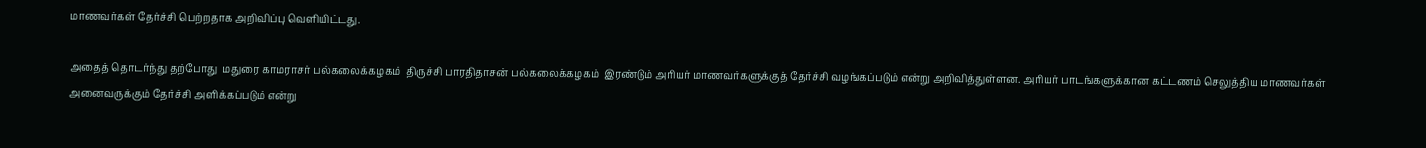மாணவர்கள் தேர்ச்சி பெற்றதாக அறிவிப்பு வெளியிட்டது.

அதைத் தொடர்ந்து தற்போது  மதுரை காமராசர் பல்கலைக்கழகம்  திருச்சி பாரதிதாசன் பல்கலைக்கழகம்  இரண்டும் அரியர் மாணவர்களுக்குத் தேர்ச்சி வழங்கப்படும் என்று அறிவித்துள்ளன. அரியர் பாடங்களுக்கான கட்டணம் செலுத்திய மாணவர்கள் அனைவருக்கும் தேர்ச்சி அளிக்கப்படும் என்று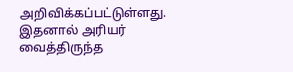அறிவிக்கப்பட்டுள்ளது. இதனால் அரியர் வைத்திருந்த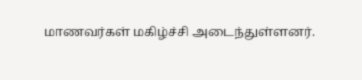மாணவர்கள் மகிழ்ச்சி அடைந்துள்ளனர்.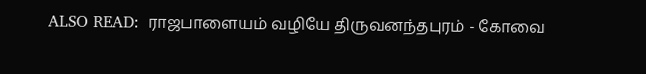ALSO READ:  ராஜபாளையம் வழியே திருவனந்தபுரம் - கோவை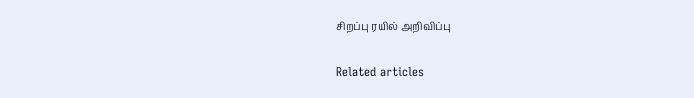சிறப்பு ரயில் அறிவிப்பு

Related articles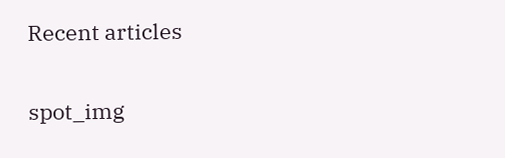Recent articles

spot_img